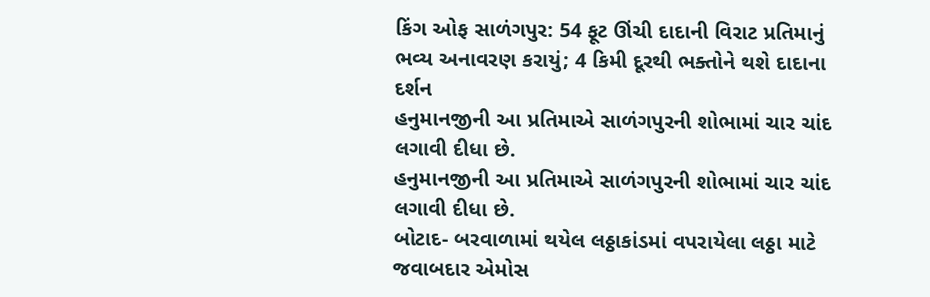કિંગ ઓફ સાળંગપુર: 54 ફૂટ ઊંચી દાદાની વિરાટ પ્રતિમાનું ભવ્ય અનાવરણ કરાયું; 4 કિમી દૂરથી ભક્તોને થશે દાદાના દર્શન
હનુમાનજીની આ પ્રતિમાએ સાળંગપુરની શોભામાં ચાર ચાંદ લગાવી દીધા છે.
હનુમાનજીની આ પ્રતિમાએ સાળંગપુરની શોભામાં ચાર ચાંદ લગાવી દીધા છે.
બોટાદ- બરવાળામાં થયેલ લઠ્ઠાકાંડમાં વપરાયેલા લઠ્ઠા માટે જવાબદાર એમોસ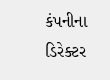કંપનીના ડિરેક્ટર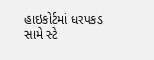હાઇકોર્ટમાં ધરપકડ સામે સ્ટે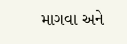માગવા અને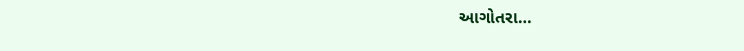આગોતરા…